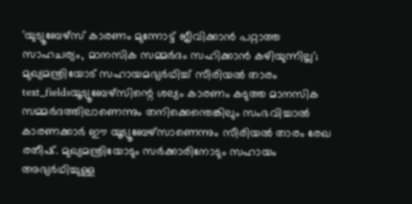'യുട്യൂബേഴ്സ് കാരണം മുന്നോട്ട് ജീവിക്കാൻ പറ്റാത്ത സാഹചര്യം, മാനസിക സമ്മർദം സഹിക്കാൻ കഴിയുന്നില്ല'; മുഖ്യമന്ത്രിയോട് സഹായമഭ്യർഥിച്ച് സീരിയൽ താരം
text_fieldsയൂട്യൂബേഴ്സിന്റെ ശല്യം കാരണം കടുത്ത മാനസിക സമ്മർദത്തിലാണെന്നും തനിക്കെന്തെങ്കിലും സംഭവിച്ചാൽ കാരണക്കാർ ഈ യൂട്യൂബേഴ്സാണെന്നും സീരിയൽ താരം രേഖ രതീഷ്. മുഖ്യമന്ത്രിയോടും സർക്കാരിനോടും സഹായം അഭ്യർഥിച്ചുള്ള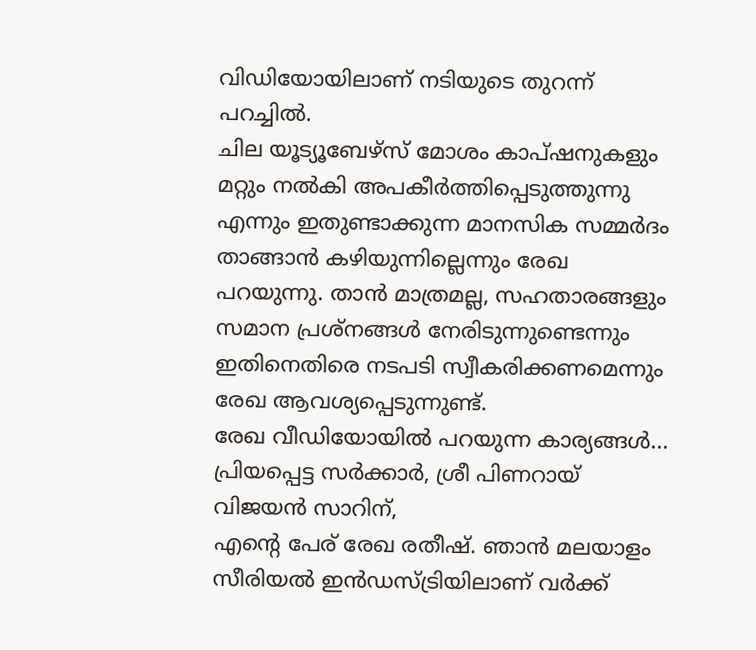വിഡിയോയിലാണ് നടിയുടെ തുറന്ന് പറച്ചിൽ.
ചില യൂട്യൂബേഴ്സ് മോശം കാപ്ഷനുകളും മറ്റും നൽകി അപകീർത്തിപ്പെടുത്തുന്നു എന്നും ഇതുണ്ടാക്കുന്ന മാനസിക സമ്മർദം താങ്ങാൻ കഴിയുന്നില്ലെന്നും രേഖ പറയുന്നു. താൻ മാത്രമല്ല, സഹതാരങ്ങളും സമാന പ്രശ്നങ്ങൾ നേരിടുന്നുണ്ടെന്നും ഇതിനെതിരെ നടപടി സ്വീകരിക്കണമെന്നും രേഖ ആവശ്യപ്പെടുന്നുണ്ട്.
രേഖ വീഡിയോയിൽ പറയുന്ന കാര്യങ്ങൾ...
പ്രിയപ്പെട്ട സർക്കാർ, ശ്രീ പിണറായ് വിജയൻ സാറിന്,
എന്റെ പേര് രേഖ രതീഷ്. ഞാൻ മലയാളം സീരിയൽ ഇൻഡസ്ട്രിയിലാണ് വർക്ക്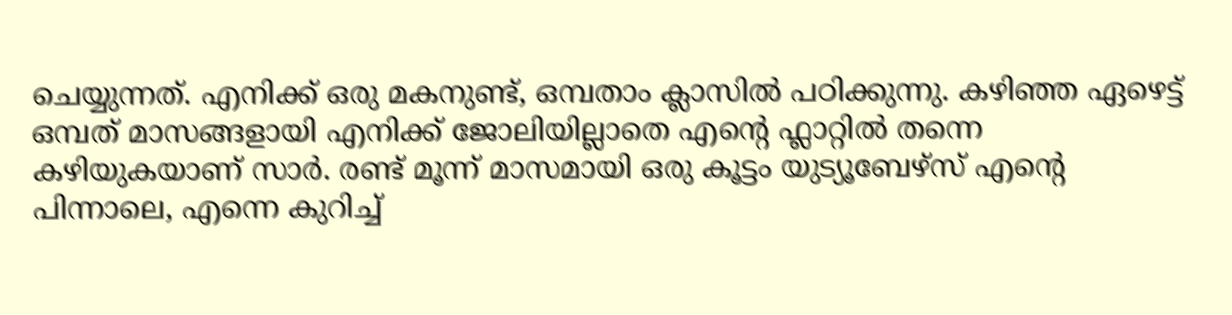ചെയ്യുന്നത്. എനിക്ക് ഒരു മകനുണ്ട്, ഒമ്പതാം ക്ലാസിൽ പഠിക്കുന്നു. കഴിഞ്ഞ ഏഴെട്ട് ഒമ്പത് മാസങ്ങളായി എനിക്ക് ജോലിയില്ലാതെ എന്റെ ഫ്ലാറ്റിൽ തന്നെ കഴിയുകയാണ് സാർ. രണ്ട് മൂന്ന് മാസമായി ഒരു കൂട്ടം യുട്യൂബേഴ്സ് എന്റെ പിന്നാലെ, എന്നെ കുറിച്ച്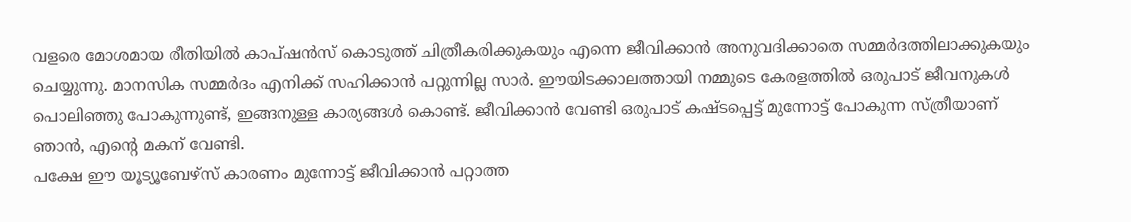വളരെ മോശമായ രീതിയിൽ കാപ്ഷൻസ് കൊടുത്ത് ചിത്രീകരിക്കുകയും എന്നെ ജീവിക്കാൻ അനുവദിക്കാതെ സമ്മർദത്തിലാക്കുകയും ചെയ്യുന്നു. മാനസിക സമ്മർദം എനിക്ക് സഹിക്കാൻ പറ്റുന്നില്ല സാർ. ഈയിടക്കാലത്തായി നമ്മുടെ കേരളത്തിൽ ഒരുപാട് ജീവനുകൾ പൊലിഞ്ഞു പോകുന്നുണ്ട്, ഇങ്ങനുള്ള കാര്യങ്ങൾ കൊണ്ട്. ജീവിക്കാൻ വേണ്ടി ഒരുപാട് കഷ്ടപ്പെട്ട് മുന്നോട്ട് പോകുന്ന സ്ത്രീയാണ് ഞാൻ, എന്റെ മകന് വേണ്ടി.
പക്ഷേ ഈ യൂട്യൂബേഴ്സ് കാരണം മുന്നോട്ട് ജീവിക്കാൻ പറ്റാത്ത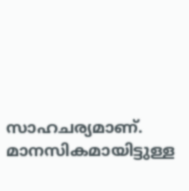സാഹചര്യമാണ്. മാനസികമായിട്ടുള്ള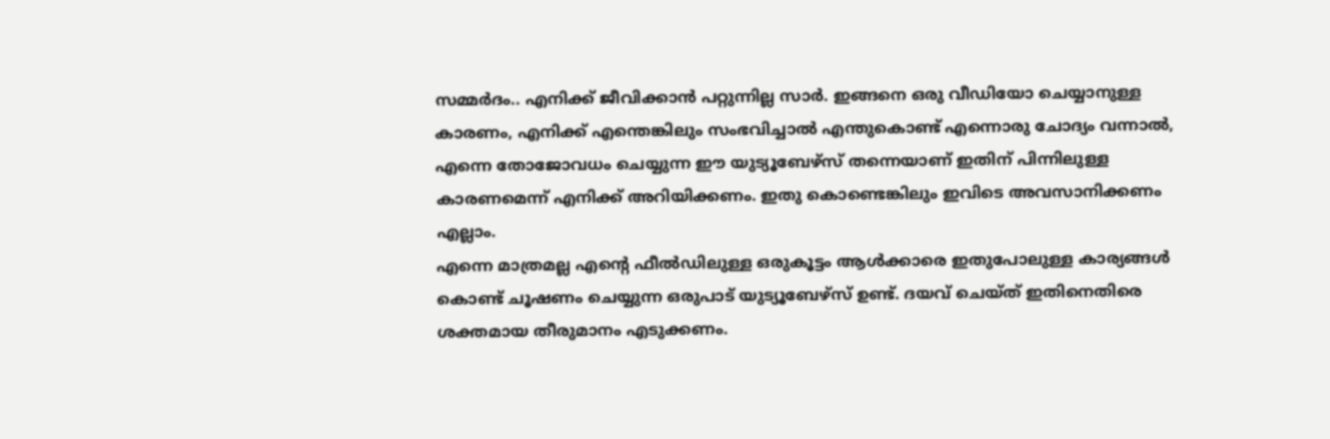സമ്മർദം.. എനിക്ക് ജീവിക്കാൻ പറ്റുന്നില്ല സാർ. ഇങ്ങനെ ഒരു വീഡിയോ ചെയ്യാനുള്ള കാരണം, എനിക്ക് എന്തെങ്കിലും സംഭവിച്ചാൽ എന്തുകൊണ്ട് എന്നൊരു ചോദ്യം വന്നാൽ, എന്നെ തോജോവധം ചെയ്യുന്ന ഈ യുട്യൂബേഴ്സ് തന്നെയാണ് ഇതിന് പിന്നിലുള്ള കാരണമെന്ന് എനിക്ക് അറിയിക്കണം. ഇതു കൊണ്ടെങ്കിലും ഇവിടെ അവസാനിക്കണം എല്ലാം.
എന്നെ മാത്രമല്ല എന്റെ ഫീൽഡിലുള്ള ഒരുകൂട്ടം ആൾക്കാരെ ഇതുപോലുള്ള കാര്യങ്ങൾ കൊണ്ട് ചൂഷണം ചെയ്യുന്ന ഒരുപാട് യുട്യൂബേഴ്സ് ഉണ്ട്. ദയവ് ചെയ്ത് ഇതിനെതിരെ ശക്തമായ തീരുമാനം എടുക്കണം.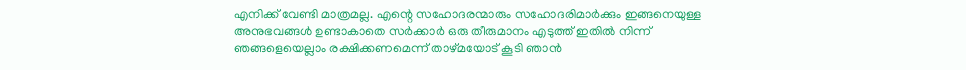എനിക്ക് വേണ്ടി മാത്രമല്ല. എന്റെ സഹോദരന്മാരും സഹോദരിമാർക്കും ഇങ്ങനെയുള്ള അനുഭവങ്ങൾ ഉണ്ടാകാതെ സർക്കാർ ഒരു തീരുമാനം എടുത്ത് ഇതിൽ നിന്ന് ഞങ്ങളെയെല്ലാം രക്ഷിക്കണമെന്ന് താഴ്മയോട് കൂടി ഞാൻ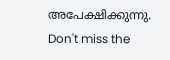അപേക്ഷിക്കുന്നു.
Don't miss the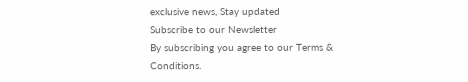exclusive news, Stay updated
Subscribe to our Newsletter
By subscribing you agree to our Terms & Conditions.